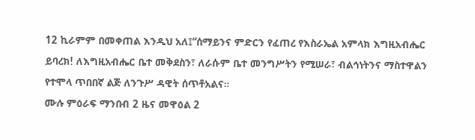12 ኪራምም በመቀጠል እንዲህ አለ፤“ሰማይንና ምድርን የፈጠረ የእስራኤል አምላክ እግዚአብሔር ይባረክ! ለእግዚአብሔር ቤተ መቅደስን፣ ለራሱም ቤተ መንግሥትን የሚሠራ፣ ብልኅነትንና ማስተዋልን የተሞላ ጥበበኛ ልጅ ለንጉሥ ዳዊት ሰጥቶአልና።
ሙሉ ምዕራፍ ማንበብ 2 ዜና መዋዕል 2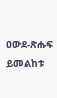ዐውደ-ጽሑፍ ይመልከቱ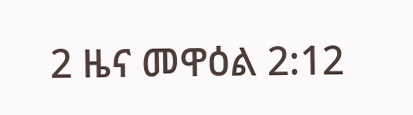2 ዜና መዋዕል 2:12